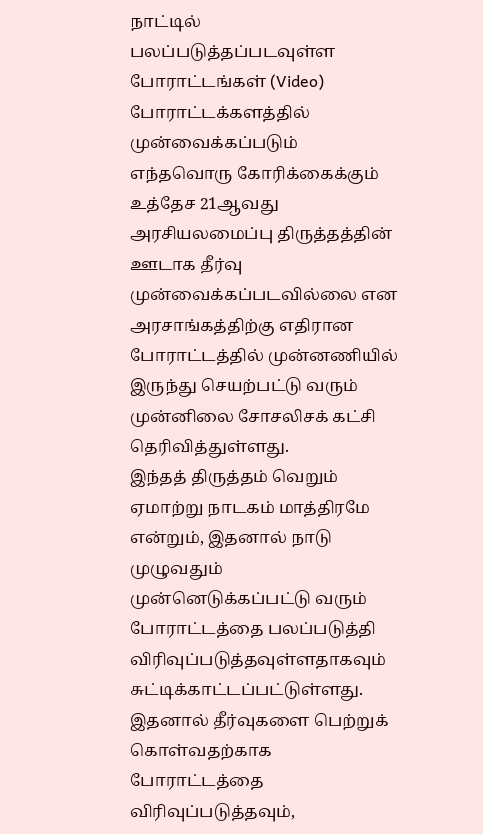நாட்டில் பலப்படுத்தப்படவுள்ள போராட்டங்கள் (Video)
போராட்டக்களத்தில் முன்வைக்கப்படும் எந்தவொரு கோரிக்கைக்கும் உத்தேச 21ஆவது அரசியலமைப்பு திருத்தத்தின் ஊடாக தீர்வு முன்வைக்கப்படவில்லை என அரசாங்கத்திற்கு எதிரான போராட்டத்தில் முன்னணியில் இருந்து செயற்பட்டு வரும் முன்னிலை சோசலிசக் கட்சி தெரிவித்துள்ளது.
இந்தத் திருத்தம் வெறும் ஏமாற்று நாடகம் மாத்திரமே என்றும், இதனால் நாடு முழுவதும் முன்னெடுக்கப்பட்டு வரும் போராட்டத்தை பலப்படுத்தி விரிவுப்படுத்தவுள்ளதாகவும் சுட்டிக்காட்டப்பட்டுள்ளது.
இதனால் தீர்வுகளை பெற்றுக் கொள்வதற்காக போராட்டத்தை விரிவுப்படுத்தவும்,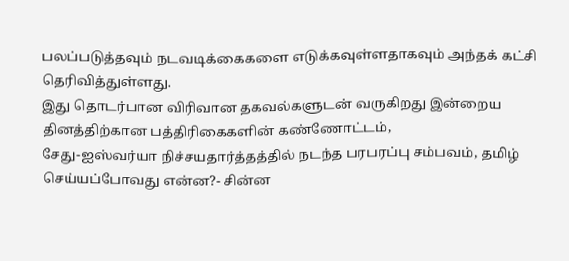பலப்படுத்தவும் நடவடிக்கைகளை எடுக்கவுள்ளதாகவும் அந்தக் கட்சி தெரிவித்துள்ளது.
இது தொடர்பான விரிவான தகவல்களுடன் வருகிறது இன்றைய தினத்திற்கான பத்திரிகைகளின் கண்ணோட்டம்,
சேது-ஐஸ்வர்யா நிச்சயதார்த்தத்தில் நடந்த பரபரப்பு சம்பவம், தமிழ் செய்யப்போவது என்ன?- சின்ன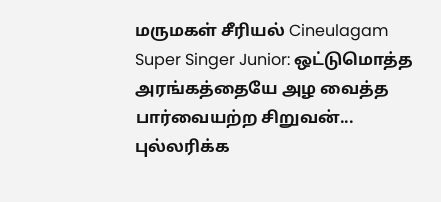மருமகள் சீரியல் Cineulagam
Super Singer Junior: ஒட்டுமொத்த அரங்கத்தையே அழ வைத்த பார்வையற்ற சிறுவன்... புல்லரிக்க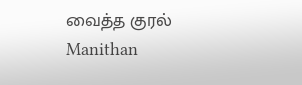வைத்த குரல் Manithan